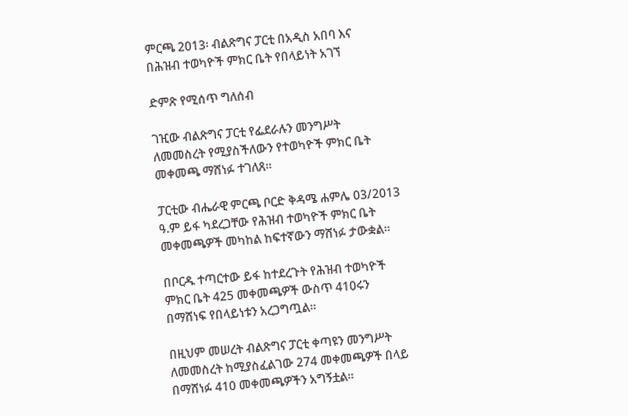ምርጫ 2013፡ ብልጽግና ፓርቲ በአዲስ አበባ እና በሕዝብ ተወካዮች ምክር ቤት የበላይነት አገኘ

ድምጽ የሚሰጥ ግለሰብ

ገዢው ብልጽግና ፓርቲ የፌደራሉን መንግሥት ለመመስረት የሚያስችለውን የተወካዮች ምክር ቤት መቀመጫ ማሸነፉ ተገለጸ።

ፓርቲው ብሔራዊ ምርጫ ቦርድ ቅዳሜ ሐምሌ 03/2013 ዓ.ም ይፋ ካደረጋቸው የሕዝብ ተወካዮች ምክር ቤት መቀመጫዎች መካከል ከፍተኛውን ማሸነፉ ታውቋል።

በቦርዱ ተጣርተው ይፋ ከተደረጉት የሕዝብ ተወካዮች ምክር ቤት 425 መቀመጫዎች ውስጥ 410ሩን በማሸነፍ የበላይነቱን አረጋግጧል።

በዚህም መሠረት ብልጽግና ፓርቲ ቀጣዩን መንግሥት ለመመስረት ከሚያስፈልገው 274 መቀመጫዎች በላይ በማሸነፉ 410 መቀመጫዎችን አግኝቷል።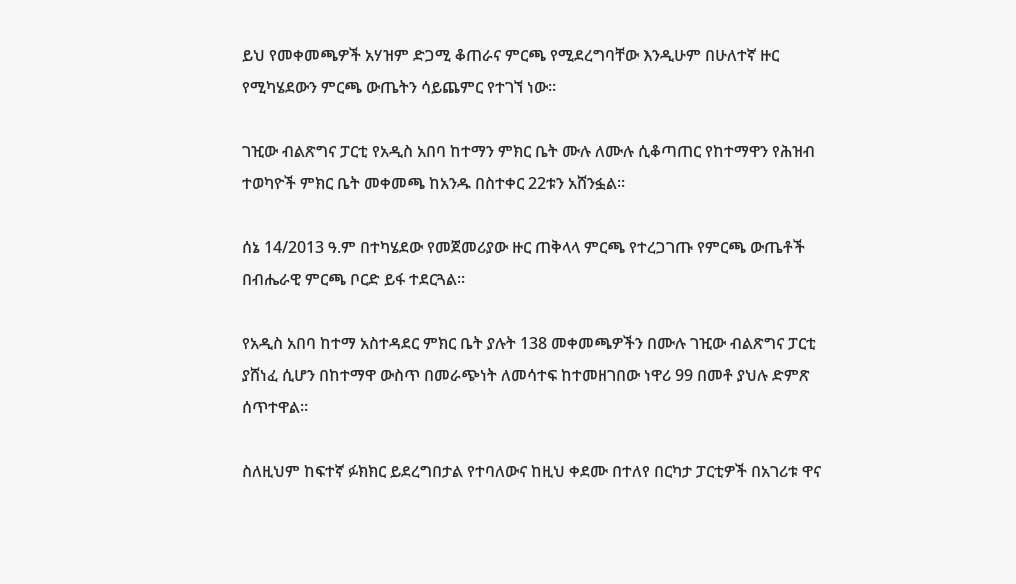ይህ የመቀመጫዎች አሃዝም ድጋሚ ቆጠራና ምርጫ የሚደረግባቸው እንዲሁም በሁለተኛ ዙር የሚካሄደውን ምርጫ ውጤትን ሳይጨምር የተገኘ ነው።

ገዢው ብልጽግና ፓርቲ የአዲስ አበባ ከተማን ምክር ቤት ሙሉ ለሙሉ ሲቆጣጠር የከተማዋን የሕዝብ ተወካዮች ምክር ቤት መቀመጫ ከአንዱ በስተቀር 22ቱን አሸንፏል።

ሰኔ 14/2013 ዓ.ም በተካሄደው የመጀመሪያው ዙር ጠቅላላ ምርጫ የተረጋገጡ የምርጫ ውጤቶች በብሔራዊ ምርጫ ቦርድ ይፋ ተደርጓል።

የአዲስ አበባ ከተማ አስተዳደር ምክር ቤት ያሉት 138 መቀመጫዎችን በሙሉ ገዢው ብልጽግና ፓርቲ ያሸነፈ ሲሆን በከተማዋ ውስጥ በመራጭነት ለመሳተፍ ከተመዘገበው ነዋሪ 99 በመቶ ያህሉ ድምጽ ሰጥተዋል።

ስለዚህም ከፍተኛ ፉክክር ይደረግበታል የተባለውና ከዚህ ቀደሙ በተለየ በርካታ ፓርቲዎች በአገሪቱ ዋና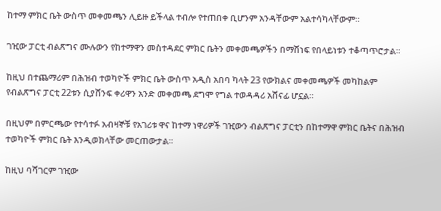ከተማ ምክር ቤት ውስጥ መቀመጫን ሊይዙ ይችላል ተብሎ የተጠበቀ ቢሆንም አንዳቸውም አልተሳካላቸውም።

ገዢው ፓርቲ ብልጽግና ሙሉውን የከተማዋን መስተዳደር ምክር ቤትን መቀመጫዎችን በማሸነፍ የበላይነቱን ተቆጣጥሮታል።

ከዚህ በተጨማሪም በሕዝብ ተወካዮች ምክር ቤት ውስጥ አዲስ አበባ ካላት 23 የውክልና መቀመጫዎች መካከልም የብልጽግና ፓርቲ 22ቱን ሲያሸንፍ ቀሪዋን አንድ መቀመጫ ደግሞ የግል ተወዳዳሪ አሸናፊ ሆኗል።

በዚህም በምርጫው የተሳተፉ አብዛኞቹ የአገሪቱ ዋና ከተማ ነዋሪዎች ገዢውን ብልጽግና ፓርቲን በከተማዋ ምክር ቤትና በሕዝብ ተወካዮች ምክር ቤት እንዲወክላቸው መርጠውታል።

ከዚህ ባሻገርም ገዢው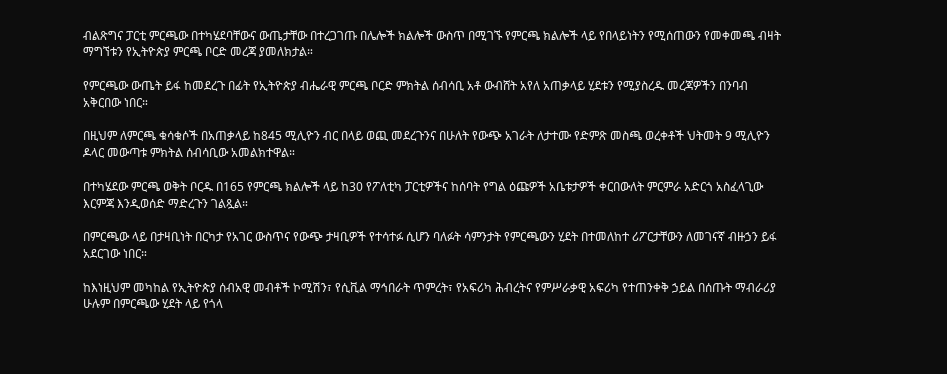ብልጽግና ፓርቲ ምርጫው በተካሄደባቸውና ውጤታቸው በተረጋገጡ በሌሎች ክልሎች ውስጥ በሚገኙ የምርጫ ክልሎች ላይ የበላይነትን የሚሰጠውን የመቀመጫ ብዛት ማግኘቱን የኢትዮጵያ ምርጫ ቦርድ መረጃ ያመለክታል።

የምርጫው ውጤት ይፋ ከመደረጉ በፊት የኢትዮጵያ ብሔራዊ ምርጫ ቦርድ ምክትል ሰብሳቢ አቶ ውብሸት አየለ አጠቃላይ ሂደቱን የሚያስረዱ መረጃዎችን በንባብ አቅርበው ነበር።

በዚህም ለምርጫ ቁሳቁሶች በአጠቃላይ ከ845 ሚሊዮን ብር በላይ ወጪ መደረጉንና በሁለት የውጭ አገራት ለታተሙ የድምጽ መስጫ ወረቀቶች ህትመት 9 ሚሊዮን ዶላር መውጣቱ ምክትል ሰብሳቢው አመልክተዋል።

በተካሄደው ምርጫ ወቅት ቦርዱ በ165 የምርጫ ክልሎች ላይ ከ30 የፖለቲካ ፓርቲዎችና ከሰባት የግል ዕጩዎች አቤቱታዎች ቀርበውለት ምርምራ አድርጎ አስፈላጊው እርምጃ እንዲወሰድ ማድረጉን ገልጿል።

በምርጫው ላይ በታዛቢነት በርካታ የአገር ውስጥና የውጭ ታዛቢዎች የተሳተፉ ሲሆን ባለፉት ሳምንታት የምርጫውን ሂደት በተመለከተ ሪፖርታቸውን ለመገናኛ ብዙኃን ይፋ አደርገው ነበር።

ከእነዚህም መካከል የኢትዮጵያ ሰብአዊ መብቶች ኮሚሽን፣ የሲቪል ማኅበራት ጥምረት፣ የአፍሪካ ሕብረትና የምሥራቃዊ አፍሪካ የተጠንቀቅ ኃይል በሰጡት ማብራሪያ ሁሉም በምርጫው ሂደት ላይ የጎላ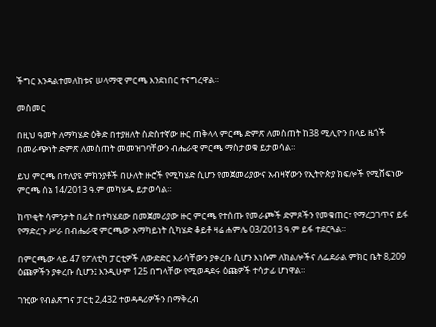ችግር እንዳልተመለከቱና ሠላማዊ ምርጫ እንደነበር ተናግረዋል።

መስመር

በዚህ ዓመት ለማካሄድ ዕቅድ በተያዘለት ስድስተኛው ዙር ጠቅላላ ምርጫ ድምጽ ለመስጠት ከ38 ሚሊዮን በላይ ዜጎች በመራጭነት ድምጽ ለመስጠት መመዝገባቸውን ብሔራዊ ምርጫ ማስታወቁ ይታወሳል።

ይህ ምርጫ በተለያዩ ምክንያቶች በሁለት ዙሮች የሚካሄድ ሲሆን የመጀመሪያውና አብዛኛውን የኢትዮጵያ ክፍሎች የሚሸፍነው ምርጫ ሰኔ 14/2013 ዓ.ም መካሄዱ ይታወሳል።

ከጥቂት ሳምንታት በፊት በተካሄደው በመጀመሪያው ዙር ምርጫ የተሰጡ የመራጮች ድምጾችን የመቁጠር፣ የማረጋገጥና ይፋ የማድረጉ ሥራ በብሔራዊ ምርጫው አማካይነት ሲካሄድ ቆይቶ ዛሬ ሐምሌ 03/2013 ዓ.ም ይፋ ተደርጓል።

በምርጫው ላይ 47 የፖለቲካ ፓርቲዎች ለውድድር እራሳቸውን ያቀረቡ ሲሆን እነሱም ለክልሎችና ለፌደራል ምክር ቤት 8,209 ዕጩዎችን ያቀረቡ ሲሆን፤ እንዲሁም 125 በግላቸው የሚወዳደሩ ዕጩዎች ተሳታፊ ሆነዋል።

ገዢው የብልጽግና ፓርቲ 2,432 ተወዳዳሪዎችን በማቅረብ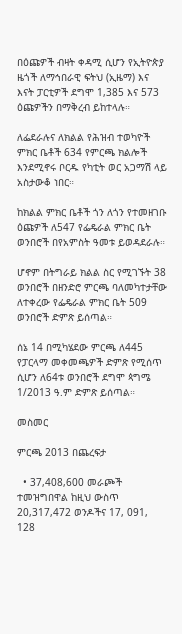በዕጩዎች ብዛት ቀዳሚ ሲሆን የኢትዮጵያ ዜጎች ለማኅበራዊ ፍትህ (ኢዜማ) እና እናት ፓርቲዎች ደግሞ 1,385 እና 573 ዕጩዎችን በማቅረብ ይከተላሉ።

ለፌደራሉና ለክልል የሕዝብ ተወካዮች ምክር ቤቶች 634 የምርጫ ክልሎች እንደሚኖሩ ቦርዱ የካቲት ወር አጋማሽ ላይ አስታውቆ ነበር።

ከክልል ምክር ቤቶች ጎን ለጎን የተመዘገቡ ዕጩዎች ለ547 የፌዴራል ምክር ቤት ወንበሮች በየአምስት ዓመቱ ይወዳደራሉ።

ሆኖም በትግራይ ክልል ስር የሚገኙት 38 ወንበሮች በዘንድሮ ምርጫ ባለመካተታቸው ለተቀረው የፌዴራል ምክር ቤት 509 ወንበሮች ድምጽ ይሰጣል።

ሰኔ 14 በሚካሄደው ምርጫ ለ445 የፓርላማ መቀመጫዎች ድምጽ የሚሰጥ ሲሆን ለ64ቱ ወንበሮች ደግሞ ጳግሜ 1/2013 ዓ.ም ድምጽ ይሰጣል።

መስመር

ምርጫ 2013 በጨረፍታ

  • 37,408,600 መራጮች ተመዝግበዋል ከዚህ ውስጥ 20,317,472 ወንዶችና 17, 091, 128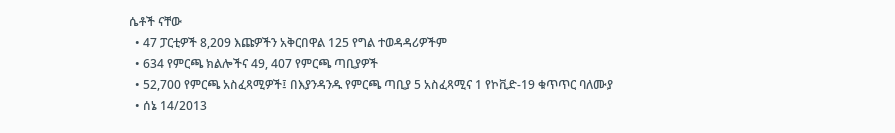ሴቶች ናቸው
  • 47 ፓርቲዎች 8,209 እጩዎችን አቅርበዋል 125 የግል ተወዳዳሪዎችም
  • 634 የምርጫ ክልሎችና 49, 407 የምርጫ ጣቢያዎች
  • 52,700 የምርጫ አስፈጻሚዎች፤ በእያንዳንዱ የምርጫ ጣቢያ 5 አስፈጻሚና 1 የኮቪድ-19 ቁጥጥር ባለሙያ
  • ሰኔ 14/2013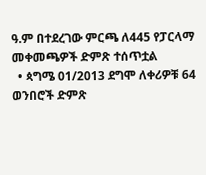ዓ.ም በተደረገው ምርጫ ለ445 የፓርላማ መቀመጫዎች ድምጽ ተሰጥቷል
  • ጳግሜ 01/2013 ደግሞ ለቀሪዎቹ 64 ወንበሮች ድምጽ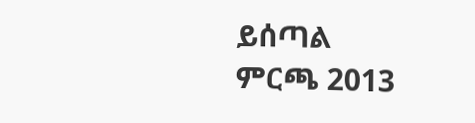ይሰጣል
ምርጫ 2013